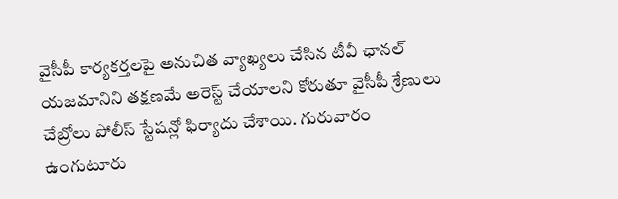వైసీపీ కార్యకర్తలపై అనుచిత వ్యాఖ్యలు చేసిన టీవీ ఛానల్ యజమానిని తక్షణమే అరెస్ట్ చేయాలని కోరుతూ వైసీపీ శ్రేణులు చేబ్రోలు పోలీస్ స్టేషన్లో ఫిర్యాదు చేశాయి. గురువారం ఉంగుటూరు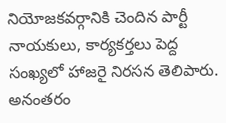నియోజకవర్గానికి చెందిన పార్టీ నాయకులు, కార్యకర్తలు పెద్ద సంఖ్యలో హాజరై నిరసన తెలిపారు. అనంతరం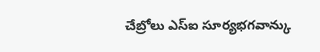చేబ్రోలు ఎస్ఐ సూర్యభగవాన్కు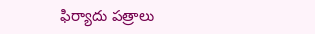ఫిర్యాదు పత్రాలు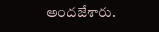అందజేశారు.